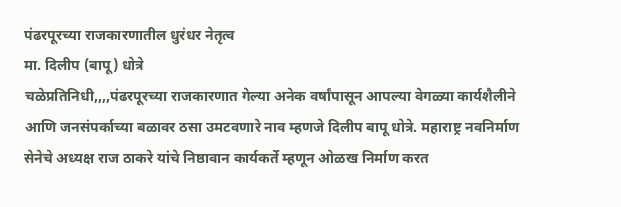पंढरपूरच्या राजकारणातील धुरंधर नेतृत्व
मा. दिलीप (बापू) धोत्रे
चळेप्रतिनिधी,,,,पंढरपूरच्या राजकारणात गेल्या अनेक वर्षांपासून आपल्या वेगळ्या कार्यशैलीने आणि जनसंपर्काच्या बळावर ठसा उमटवणारे नाव म्हणजे दिलीप बापू धोत्रे. महाराष्ट्र नवनिर्माण सेनेचे अध्यक्ष राज ठाकरे यांचे निष्ठावान कार्यकर्ते म्हणून ओळख निर्माण करत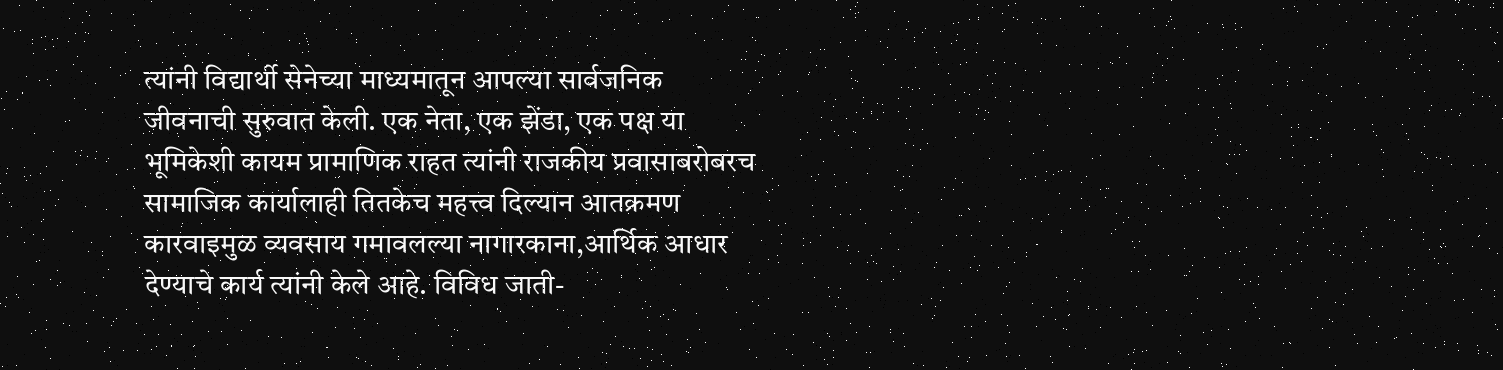त्यांनी विद्यार्थी सेनेच्या माध्यमातून आपल्या सार्वजनिक जीवनाची सुरुवात केली. एक नेता, एक झेंडा, एक पक्ष या भूमिकेशी कायम प्रामाणिक राहत त्यांनी राजकीय प्रवासाबरोबरच सामाजिक कार्यालाही तितकेच महत्त्व दिल्यान आतक्रमण कारवाइमुळ व्यवसाय गमावलल्या नागारकाना,आर्थिक आधार देण्याचे कार्य त्यांनी केले आहे. विविध जाती-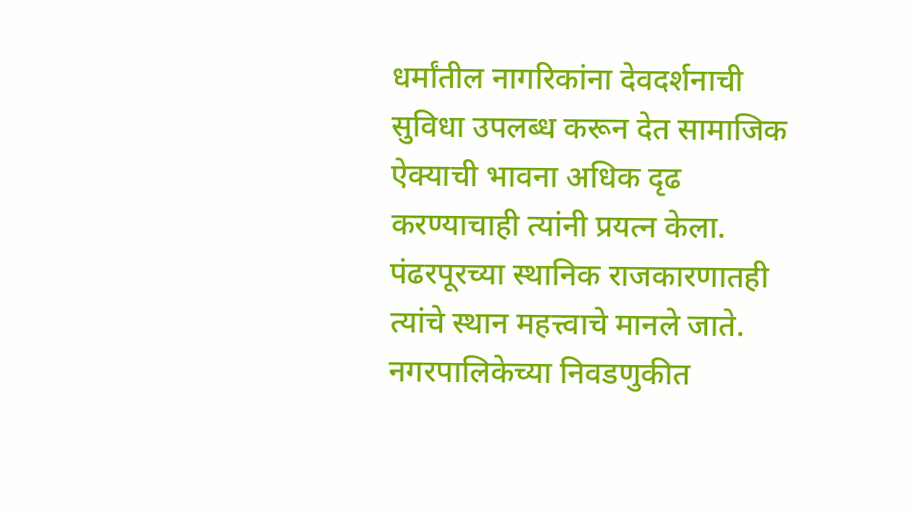धर्मांतील नागरिकांना देवदर्शनाची सुविधा उपलब्ध करून देत सामाजिक ऐक्याची भावना अधिक दृढ करण्याचाही त्यांनी प्रयत्न केला. पंढरपूरच्या स्थानिक राजकारणातही त्यांचे स्थान महत्त्वाचे मानले जाते. नगरपालिकेच्या निवडणुकीत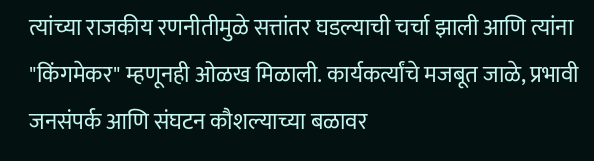त्यांच्या राजकीय रणनीतीमुळे सत्तांतर घडल्याची चर्चा झाली आणि त्यांना "किंगमेकर" म्हणूनही ओळख मिळाली. कार्यकर्त्यांचे मजबूत जाळे, प्रभावी जनसंपर्क आणि संघटन कौशल्याच्या बळावर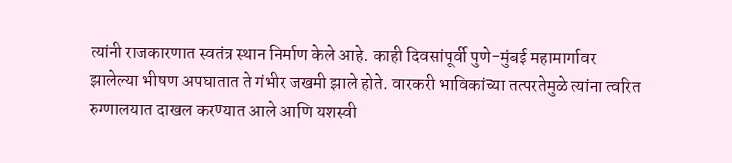त्यांनी राजकारणात स्वतंत्र स्थान निर्माण केले आहे. काही दिवसांपूर्वी पुणे-मुंबई महामार्गावर झालेल्या भीषण अपघातात ते गंभीर जखमी झाले होते. वारकरी भाविकांच्या तत्परतेमुळे त्यांना त्वरित रुग्णालयात दाखल करण्यात आले आणि यशस्वी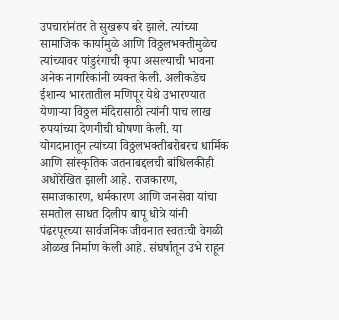उपचारांनंतर ते सुखरूप बरे झाले. त्यांच्या सामाजिक कार्यामुळे आणि विठ्ठलभक्तीमुळेच त्यांच्यावर पांडुरंगाची कृपा असल्याची भावना अनेक नागरिकांनी व्यक्त केली. अलीकडेच ईशान्य भारतातील मणिपूर येथे उभारण्यात येणाऱ्या विठ्ठल मंदिरासाठी त्यांनी पाच लाख रुपयांच्या देणगीची घोषणा केली. या योगदानातून त्यांच्या विठ्ठलभक्तीबरोबरच धार्मिक आणि सांस्कृतिक जतनाबद्दलची बांधिलकीही अधोरेखित झाली आहे. राजकारण, समाजकारण, धर्मकारण आणि जनसेवा यांचा समतोल साधत दिलीप बापू धोत्रे यांनी पंढरपूरच्या सार्वजनिक जीवनात स्वतःची वेगळी ओळख निर्माण केली आहे. संघर्षातून उभे राहून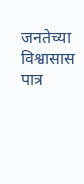जनतेच्या विश्वासास पात्र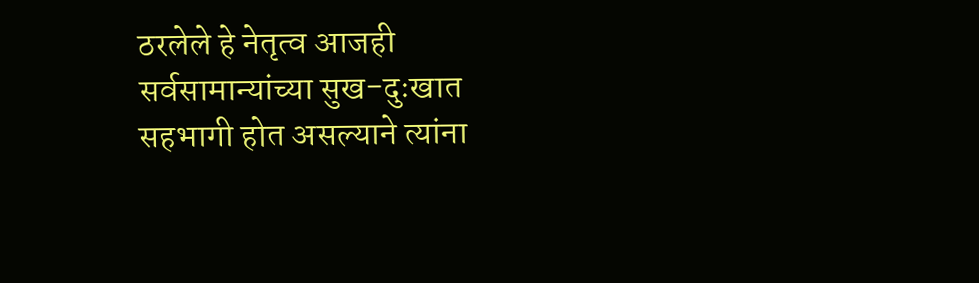ठरलेले हे नेतृत्व आजही सर्वसामान्यांच्या सुख-दुःखात सहभागी होत असल्याने त्यांना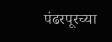पंढरपूरच्या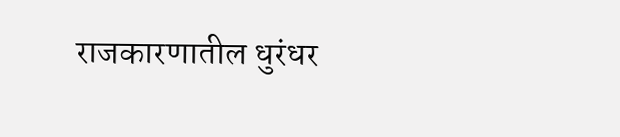राजकारणातील धुरंधर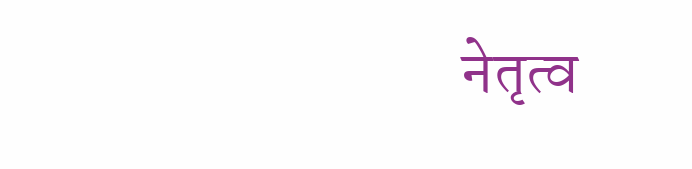नेतृत्व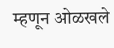म्हणून ओळखले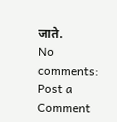जाते.
No comments:
Post a Comment